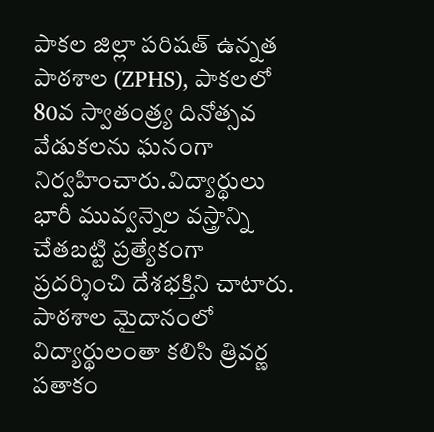పాకల జిల్లా పరిషత్ ఉన్నత పాఠశాల (ZPHS), పాకలలో 80వ స్వాతంత్ర్య దినోత్సవ వేడుకలను ఘనంగా నిర్వహించారు.విద్యార్థులు భారీ మువ్వన్నెల వస్త్రాన్ని చేతబట్టి ప్రత్యేకంగా ప్రదర్శించి దేశభక్తిని చాటారు. పాఠశాల మైదానంలో విద్యార్థులంతా కలిసి త్రివర్ణ పతాకం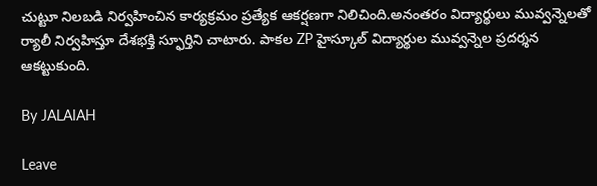చుట్టూ నిలబడి నిర్వహించిన కార్యక్రమం ప్రత్యేక ఆకర్షణగా నిలిచింది.అనంతరం విద్యార్థులు మువ్వన్నెలతో ర్యాలీ నిర్వహిస్తూ దేశభక్తి స్ఫూర్తిని చాటారు. పాకల ZP హైస్కూల్ విద్యార్థుల మువ్వన్నెల ప్రదర్శన ఆకట్టుకుంది.

By JALAIAH

Leave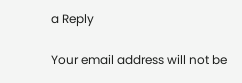a Reply

Your email address will not be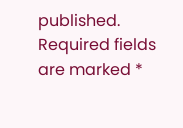published. Required fields are marked *